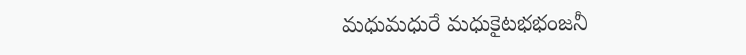మధుమధురే మధుకైటభభంజనీ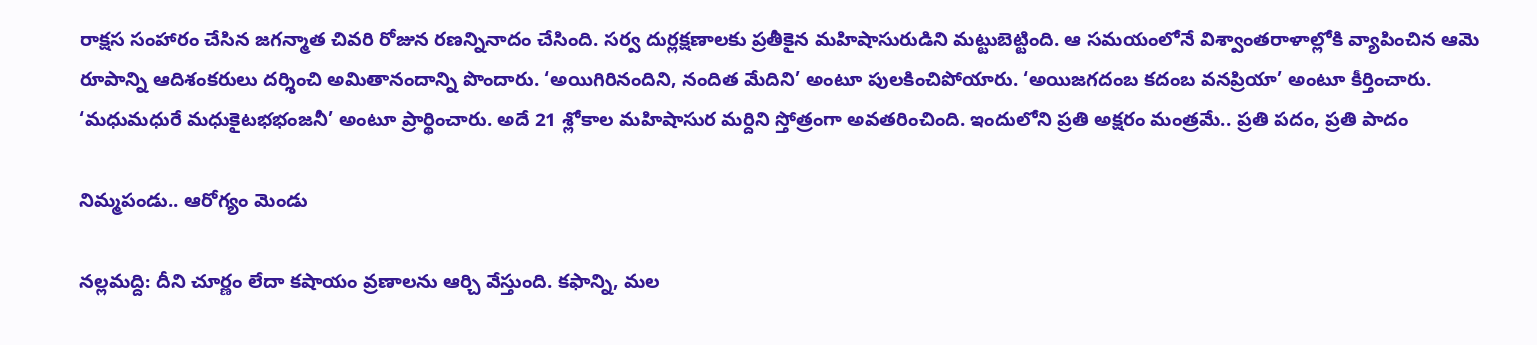రాక్షస సంహారం చేసిన జగన్మాత చివరి రోజున రణన్నినాదం చేసింది. సర్వ దుర్లక్షణాలకు ప్రతీకైన మహిషాసురుడిని మట్టుబెట్టింది. ఆ సమయంలోనే విశ్వాంతరాళాల్లోకి వ్యాపించిన ఆమె రూపాన్ని ఆదిశంకరులు దర్శించి అమితానందాన్ని పొందారు. ‘అయిగిరినందిని, నందిత మేదిని’ అంటూ పులకించిపోయారు. ‘అయిజగదంబ కదంబ వనప్రియా’ అంటూ కీర్తించారు. ‘మధుమధురే మధుకైటభభంజనీ’ అంటూ ప్రార్థించారు. అదే 21 శ్లోకాల మహిషాసుర మర్దిని స్తోత్రంగా అవతరించింది. ఇందులోని ప్రతి అక్షరం మంత్రమే.. ప్రతి పదం, ప్రతి పాదం

నిమ్మపండు.. ఆరోగ్యం మెండు

నల్లమద్ది: దీని చూర్ణం లేదా కషాయం వ్రణాలను ఆర్చి వేస్తుంది. కఫాన్ని, మల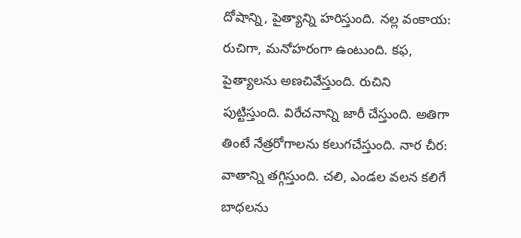దోషాన్ని, పైత్యాన్ని హరిస్తుంది. నల్ల వంకాయ: రుచిగా, మనోహరంగా ఉంటుంది. కఫ, పైత్యాలను అణచివేస్తుంది. రుచిని పుట్టిస్తుంది. విరేచనాన్ని జారీ చేస్తుంది. అతిగా తింటే నేత్రరోగాలను కలుగచేస్తుంది. నార చీర: వాతాన్ని తగ్గిస్తుంది. చలి, ఎండల వలన కలిగే బాధలను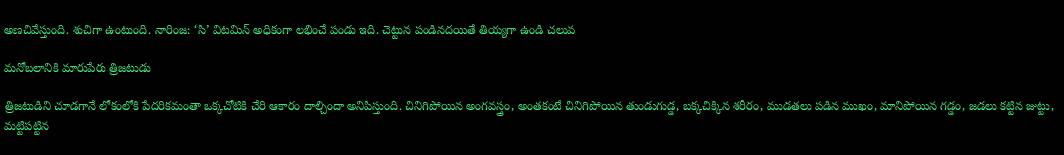అణచివేస్తుంది. శుచిగా ఉంటుంది. నారింజ: ‘సి’ విటమిన్‍ అధికంగా లభించే పండు ఇది. చెట్టున పండినదయితే తియ్యగా ఉండి చలువ

మనోబలానికి మారుపేరు త్రిజటుడు

త్రిజటుడిని చూడగానే లోకంలోకి పేదరికమంతా ఒక్కచోటికి చేరి ఆకారం దాల్చిందా అనిపిస్తుంది. చినిగిపోయిన అంగవస్త్రం, అంతకంటే చినిగిపోయిన తుండుగుడ్డ, బక్కచిక్కిన శరీరం, ముడతలు పడిన ముఖం, మానిపోయిన గడ్డం, జడలు కట్టిన జుట్టు, మట్టిపట్టిన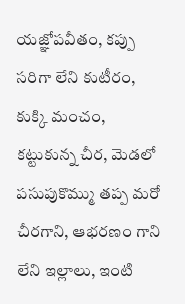యజ్ఞోపవీతం, కప్పు సరిగా లేని కుటీరం, కుక్కి మంచం, కట్టుకున్న చీర, మెడలో పసుపుకొమ్ము తప్ప మరో చీరగాని, ఆభరణం గాని లేని ఇల్లాలు, ఇంటి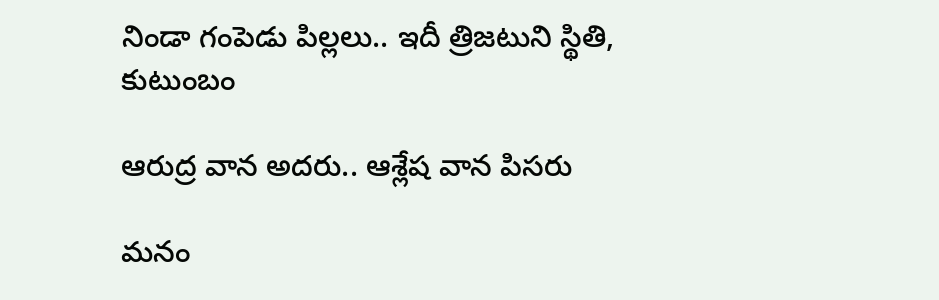నిండా గంపెడు పిల్లలు.. ఇదీ త్రిజటుని స్థితి, కుటుంబం

ఆరుద్ర వాన అదరు.. ఆశ్లేష వాన పిసరు

మనం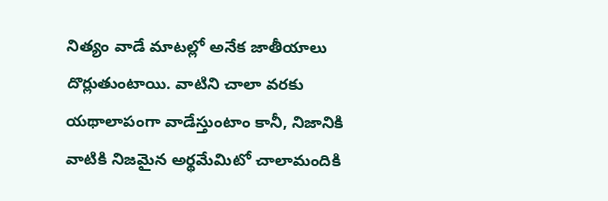నిత్యం వాడే మాటల్లో అనేక జాతీయాలు దొర్లుతుంటాయి. వాటిని చాలా వరకు యథాలాపంగా వాడేస్తుంటాం కానీ, నిజానికి వాటికి నిజమైన అర్థమేమిటో చాలామందికి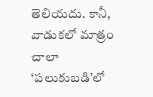తెలియదు. కానీ, వాడుకలో మాత్రం చాలా ‘పలుకుబడి’లో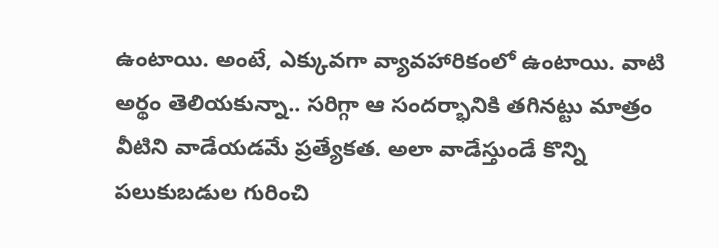ఉంటాయి. అంటే, ఎక్కువగా వ్యావహారికంలో ఉంటాయి. వాటి అర్థం తెలియకున్నా.. సరిగ్గా ఆ సందర్భానికి తగినట్టు మాత్రం వీటిని వాడేయడమే ప్రత్యేకత. అలా వాడేస్తుండే కొన్ని పలుకుబడుల గురించి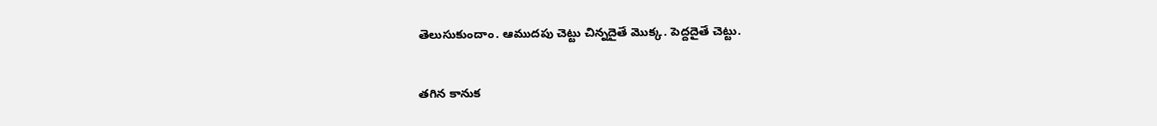తెలుసుకుందాం. ఆముదపు చెట్టు చిన్నదైతే మొక్క. పెద్దదైతే చెట్టు.

తగిన కానుక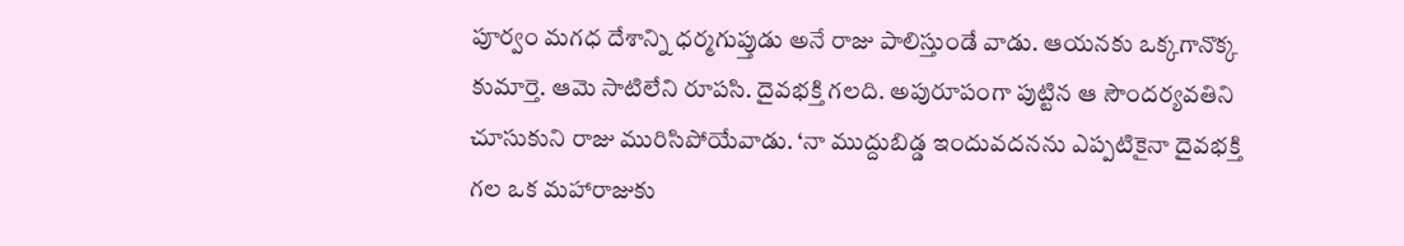పూర్వం మగధ దేశాన్ని ధర్మగుప్తుడు అనే రాజు పాలిస్తుండే వాడు. ఆయనకు ఒక్కగానొక్క కుమార్తె. ఆమె సాటిలేని రూపసి. దైవభక్తి గలది. అపురూపంగా పుట్టిన ఆ సౌందర్యవతిని చూసుకుని రాజు మురిసిపోయేవాడు. ‘నా ముద్దుబిడ్డ ఇందువదనను ఎప్పటికైనా దైవభక్తి గల ఒక మహారాజుకు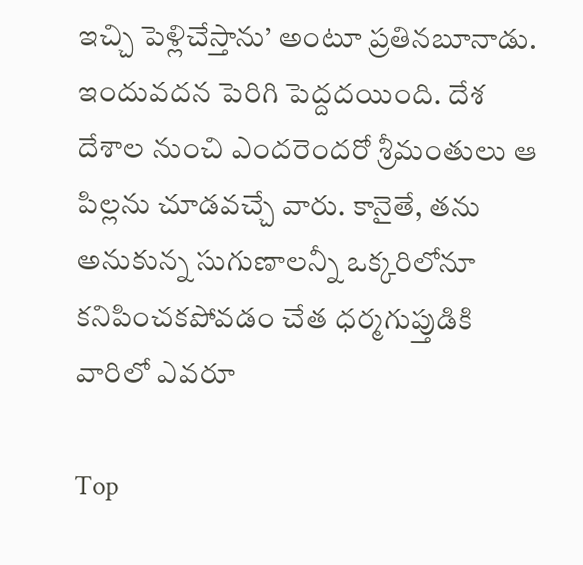ఇచ్చి పెళ్లిచేస్తాను’ అంటూ ప్రతినబూనాడు. ఇందువదన పెరిగి పెద్దదయింది. దేశ దేశాల నుంచి ఎందరెందరో శ్రీమంతులు ఆ పిల్లను చూడవచ్చే వారు. కానైతే, తను అనుకున్న సుగుణాలన్నీ ఒక్కరిలోనూ కనిపించకపోవడం చేత ధర్మగుప్తుడికి వారిలో ఎవరూ

Top